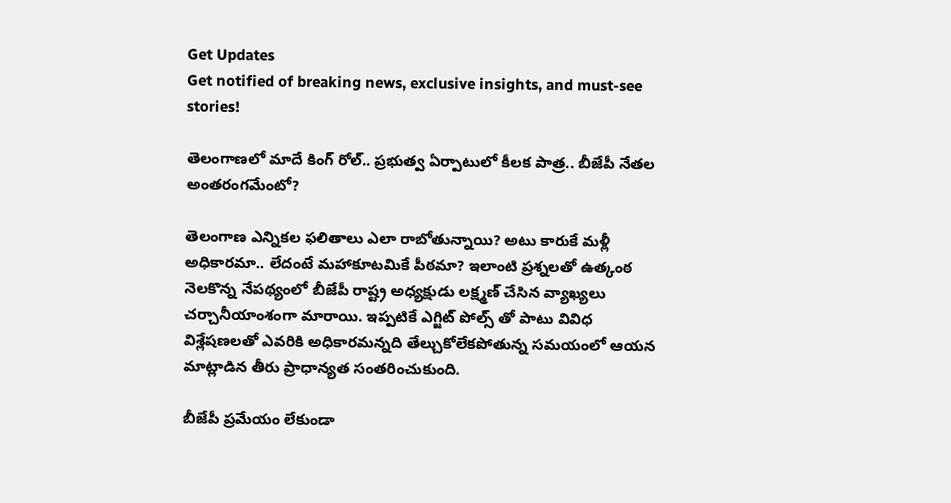Get Updates
Get notified of breaking news, exclusive insights, and must-see stories!

తెలంగాణలో మాదే కింగ్ రోల్.. ప్రభుత్వ ఏర్పాటులో కీలక పాత్ర.. బీజేపీ నేతల అంతరంగమేంటో?

తెలంగాణ ఎన్నికల ఫలితాలు ఎలా రాబోతున్నాయి? అటు కారుకే మళ్లీ అధికారమా.. లేదంటే మహాకూటమికే పీఠమా? ఇలాంటి ప్రశ్నలతో ఉత్కంఠ నెలకొన్న నేపథ్యంలో బీజేపీ రాష్ట్ర అధ్యక్షుడు లక్ష్మణ్ చేసిన వ్యాఖ్యలు చర్చానీయాంశంగా మారాయి. ఇప్పటికే ఎగ్జిట్ పోల్స్ తో పాటు వివిధ విశ్లేషణలతో ఎవరికి అధికారమన్నది తేల్చుకోలేకపోతున్న సమయంలో ఆయన మాట్లాడిన తీరు ప్రాధాన్యత సంతరించుకుంది.

బీజేపీ ప్రమేయం లేకుండా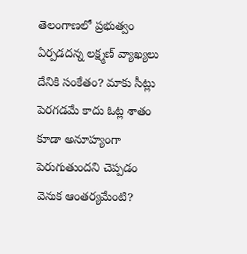తెలంగాణలో ప్రభుత్వం ఏర్పడదన్న లక్ష్మణ్ వ్యాఖ్యలు దేనికి సంకేతం? మాకు సీట్లు పెరగడమే కాదు ఓట్ల శాతం కూడా అనూహ్యంగా పెరుగుతుందని చెప్పడం వెనుక ఆంతర్యమేంటి?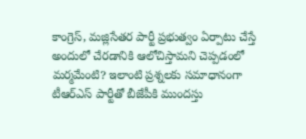కాంగ్రెస్, మజ్లిసేతర పార్టీ ప్రభుత్వం ఏర్పాటు చేస్తే అందులో చేరడానికి ఆలోచిస్తామని చెప్పడంలో మర్మమేంటి? ఇలాంటి ప్రశ్నలకు సమాధానంగా టీఆర్ఎస్ పార్టీతో బీజేపీకి ముందస్తు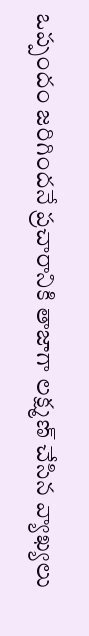ఒప్పందం జరిగిందనే ప్రచారానికి తాజాగా లక్ష్మణ్ చేసిన వ్యాఖ్యలు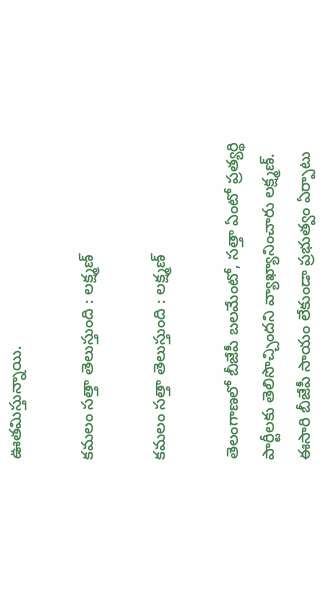ఊతమిస్తున్నాయి.

కమలం సత్తా తెలుస్తుంది : లక్ష్మణ్

కమలం సత్తా తెలుస్తుంది : లక్ష్మణ్

తెలంగాణలో బీజేపీ బలమేంటో, సత్తా ఏంటో ప్రత్యర్థి పార్టీలకు తెలిసొచ్చిందని వ్యాఖ్యానించారు లక్ష్మణ్. ఈసారి బీజేపీ సాయం లేకుండా ప్రభుత్వం ఏర్పాటు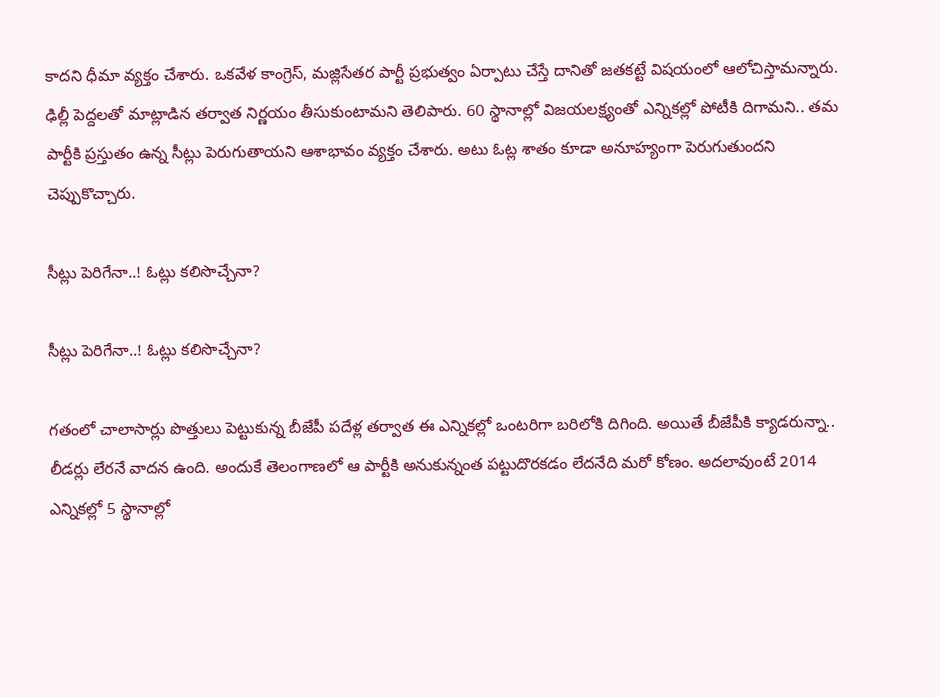కాదని ధీమా వ్యక్తం చేశారు. ఒకవేళ కాంగ్రెస్, మజ్లిసేతర పార్టీ ప్రభుత్వం ఏర్పాటు చేస్తే దానితో జతకట్టే విషయంలో ఆలోచిస్తామన్నారు. ఢిల్లీ పెద్దలతో మాట్లాడిన తర్వాత నిర్ణయం తీసుకుంటామని తెలిపారు. 60 స్థానాల్లో విజయలక్ష్యంతో ఎన్నికల్లో పోటీకి దిగామని.. తమ పార్టీకి ప్రస్తుతం ఉన్న సీట్లు పెరుగుతాయని ఆశాభావం వ్యక్తం చేశారు. అటు ఓట్ల శాతం కూడా అనూహ్యంగా పెరుగుతుందని చెప్పుకొచ్చారు.

సీట్లు పెరిగేనా..! ఓట్లు కలిసొచ్చేనా?

సీట్లు పెరిగేనా..! ఓట్లు కలిసొచ్చేనా?

గతంలో చాలాసార్లు పొత్తులు పెట్టుకున్న బీజేపీ పదేళ్ల తర్వాత ఈ ఎన్నికల్లో ఒంటరిగా బరిలోకి దిగింది. అయితే బీజేపీకి క్యాడరున్నా.. లీడర్లు లేరనే వాదన ఉంది. అందుకే తెలంగాణలో ఆ పార్టీకి అనుకున్నంత పట్టుదొరకడం లేదనేది మరో కోణం. అదలావుంటే 2014 ఎన్నికల్లో 5 స్థానాల్లో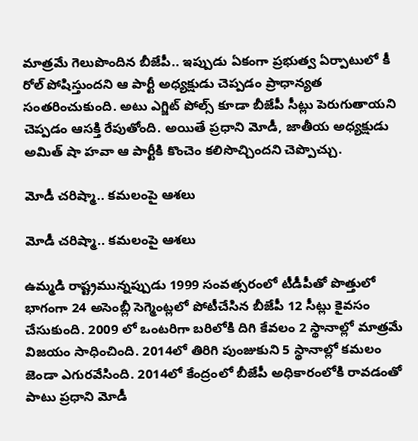మాత్రమే గెలుపొందిన బీజేపీ.. ఇప్పుడు ఏకంగా ప్రభుత్వ ఏర్పాటులో కీ రోల్ పోషిస్తుందని ఆ పార్టీ అధ్యక్షుడు చెప్పడం ప్రాధాన్యత సంతరించుకుంది. అటు ఎగ్జిట్ పోల్స్ కూడా బీజేపీ సీట్లు పెరుగుతాయని చెప్పడం ఆసక్తి రేపుతోంది. అయితే ప్రధాని మోడీ, జాతీయ అధ్యక్షుడు అమిత్ షా హవా ఆ పార్టీకి కొంచెం కలిసొచ్చిందని చెప్పొచ్చు.

మోడీ చరిష్మా.. కమలంపై ఆశలు

మోడీ చరిష్మా.. కమలంపై ఆశలు

ఉమ్మడి రాష్ట్రమున్నప్పుడు 1999 సంవత్సరంలో టీడీపీతో పొత్తులో భాగంగా 24 అసెంబ్లీ సెగ్మెంట్లలో పోటీచేసిన బీజేపీ 12 సీట్లు కైవసం చేసుకుంది. 2009 లో ఒంటరిగా బరిలోకి దిగి కేవలం 2 స్థానాల్లో మాత్రమే విజయం సాధించింది. 2014లో తిరిగి పుంజుకుని 5 స్థానాల్లో కమలం జెండా ఎగురవేసింది. 2014లో కేంద్రంలో బీజేపీ అధికారంలోకి రావడంతో పాటు ప్రధాని మోడీ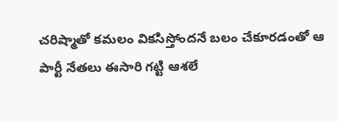చరిష్మాతో కమలం వికసిస్తోందనే బలం చేకూరడంతో ఆ పార్టీ నేతలు ఈసారి గట్టి ఆశలే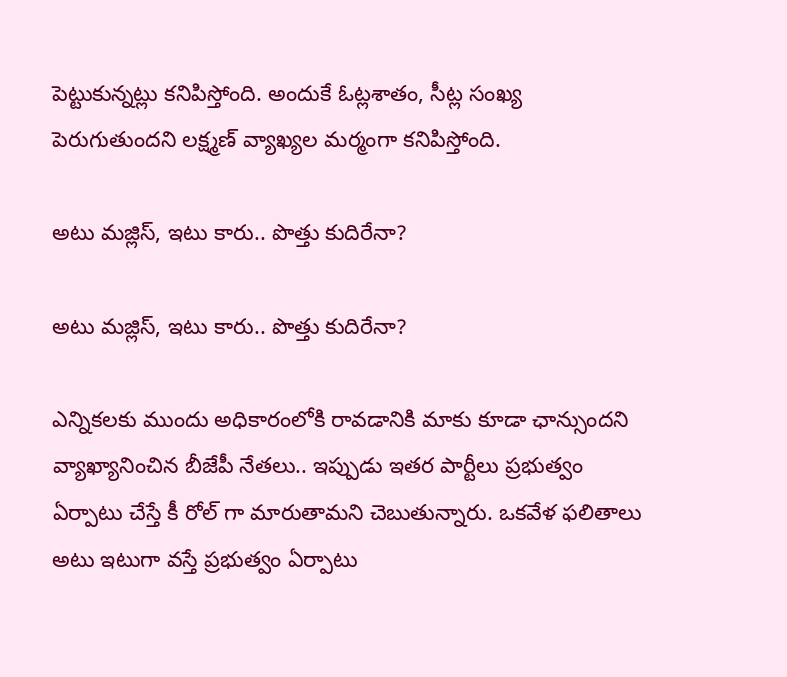పెట్టుకున్నట్లు కనిపిస్తోంది. అందుకే ఓట్లశాతం, సీట్ల సంఖ్య పెరుగుతుందని లక్ష్మణ్ వ్యాఖ్యల మర్మంగా కనిపిస్తోంది.

అటు మజ్లిస్, ఇటు కారు.. పొత్తు కుదిరేనా?

అటు మజ్లిస్, ఇటు కారు.. పొత్తు కుదిరేనా?

ఎన్నికలకు ముందు అధికారంలోకి రావడానికి మాకు కూడా ఛాన్సుందని వ్యాఖ్యానించిన బీజేపీ నేతలు.. ఇప్పుడు ఇతర పార్టీలు ప్రభుత్వం ఏర్పాటు చేస్తే కీ రోల్ గా మారుతామని చెబుతున్నారు. ఒకవేళ ఫలితాలు అటు ఇటుగా వస్తే ప్రభుత్వం ఏర్పాటు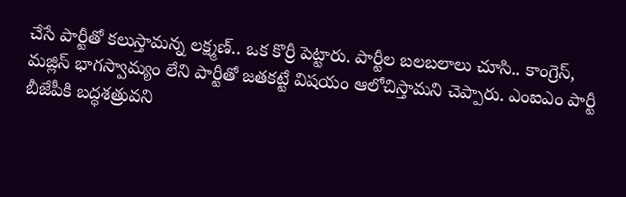చేసే పార్టీతో కలుస్తామన్న లక్ష్మణ్.. ఒక కొర్రీ పెట్టారు. పార్టీల బలబలాలు చూసి.. కాంగ్రెస్, మజ్లిస్ భాగస్వామ్యం లేని పార్టీతో జతకట్టే విషయం ఆలోచిస్తామని చెప్పారు. ఎంఐఎం పార్టీ బీజేపీకి బద్ధశత్రువని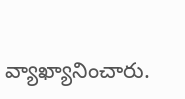వ్యాఖ్యానించారు.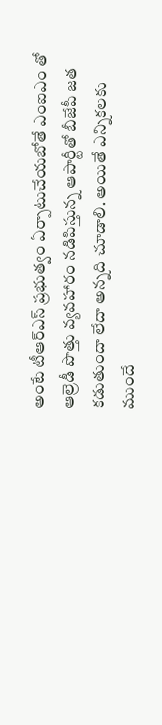అంటే టీఆర్ఎస్ ప్రభుత్వం ఏర్పాటుచేయబోతే ఎంఐఎం తో ఆల్రెడీ పొత్తు వ్యవహారం నడిపిస్తున్న ఆపార్టీతో బీజేపీ జత కడుతుందా లేదా అన్నది చూడాలి. అయితే ఎన్నికలకు ముందే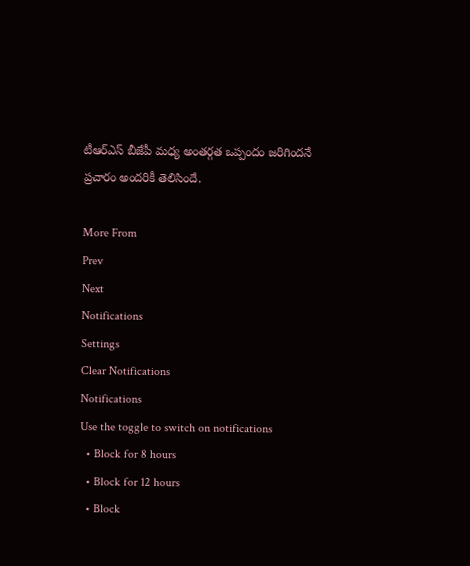టీఆర్ఎస్ బీజేపీ మధ్య అంతర్గత ఒప్పందం జరిగిందనే ప్రచారం అందరికీ తెలిసిందే.

More From
Prev
Next
Notifications
Settings
Clear Notifications
Notifications
Use the toggle to switch on notifications
  • Block for 8 hours
  • Block for 12 hours
  • Block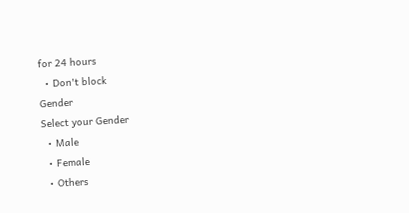for 24 hours
  • Don't block
Gender
Select your Gender
  • Male
  • Female
  • Others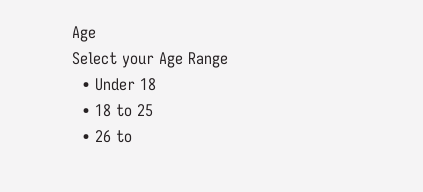Age
Select your Age Range
  • Under 18
  • 18 to 25
  • 26 to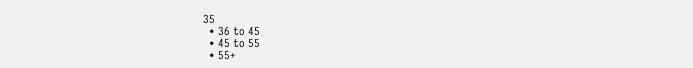35
  • 36 to 45
  • 45 to 55
  • 55+